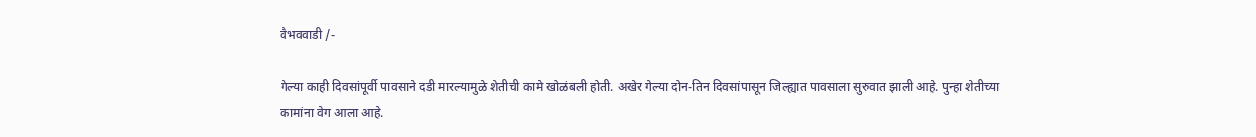वैभववाडी /-

गेल्या काही दिवसांपूर्वी पावसाने दडी मारल्यामुळे शेतीची कामे खोळंबली होती. अखेर गेल्या दोन-तिन दिवसांपासून जिल्ह्यात पावसाला सुरुवात झाली आहे. पुन्हा शेतीच्या कामांना वेग आला आहे.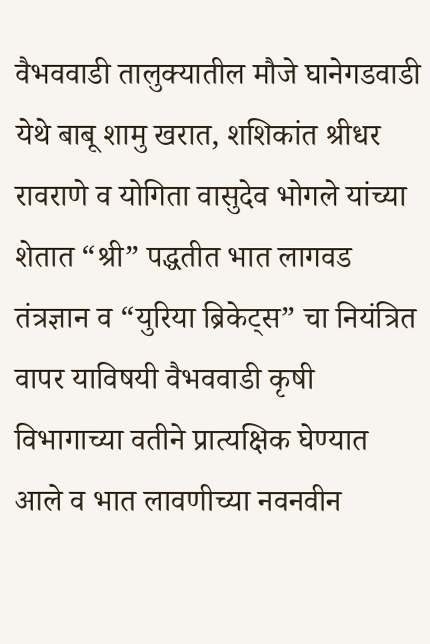वैभववाडी तालुक्यातील मौजे घानेगडवाडी येथे बाबू शामु खरात, शशिकांत श्रीधर रावराणे व योगिता वासुदेव भोगले यांच्या शेतात “श्री” पद्धतीत भात लागवड तंत्रज्ञान व “युरिया ब्रिकेट्स” चा नियंत्रित वापर याविषयी वैभववाडी कृषी विभागाच्या वतीने प्रात्यक्षिक घेण्यात आले व भात लावणीच्या नवनवीन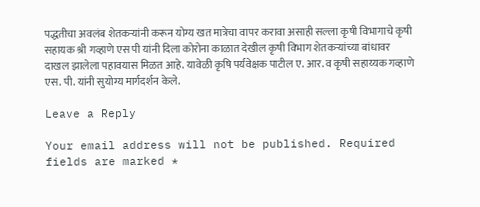पद्धतीचा अवलंब शेतकऱ्यांनी करून योग्य खत मात्रेचा वापर करावा असाही सल्ला कृषी विभागाचे कृषी सहायक श्री गव्हाणे एस पी यांनी दिला कोरोना काळात देखील कृषी विभाग शेतकऱ्यांच्या बांधावर दाखल झालेला पहावयास मिळत आहे. यावेळी कृषि पर्यवेक्षक पाटील ए. आर. व कृषी सहाय्यक गव्हाणे एस. पी. यांनी सुयोग्य मार्गदर्शन केले.

Leave a Reply

Your email address will not be published. Required fields are marked *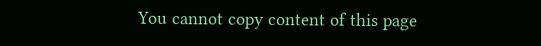You cannot copy content of this page